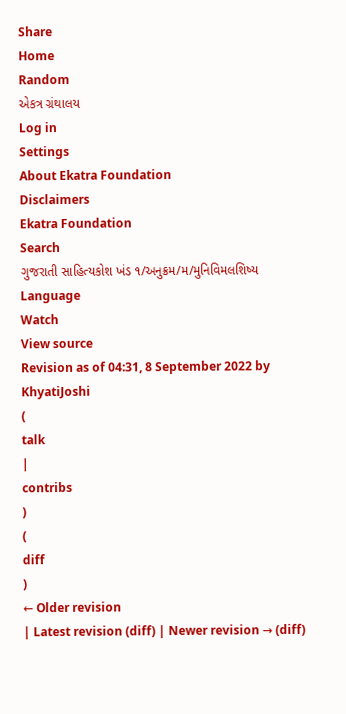Share
Home
Random
એકત્ર ગ્રંથાલય
Log in
Settings
About Ekatra Foundation
Disclaimers
Ekatra Foundation
Search
ગુજરાતી સાહિત્યકોશ ખંડ ૧/અનુક્રમ/મ/મુનિવિમલશિષ્ય
Language
Watch
View source
Revision as of 04:31, 8 September 2022 by
KhyatiJoshi
(
talk
|
contribs
)
(
diff
)
← Older revision
| Latest revision (diff) | Newer revision → (diff)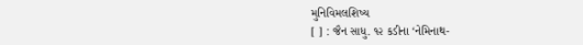મુનિવિમલશિષ્ય
[ ] : જૈન સાધુ. ૧૨ કડીના ‘નેમિનાથ-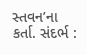સ્તવન’ના કર્તા. સંદર્ભ :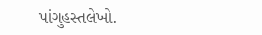પાંગુહસ્તલેખો.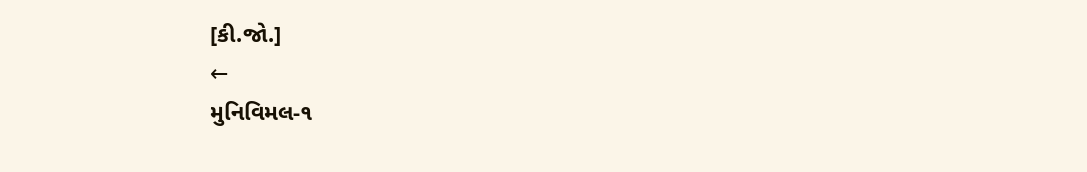[કી.જો.]
←
મુનિવિમલ-૧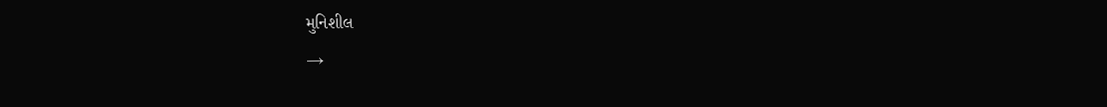મુનિશીલ
→